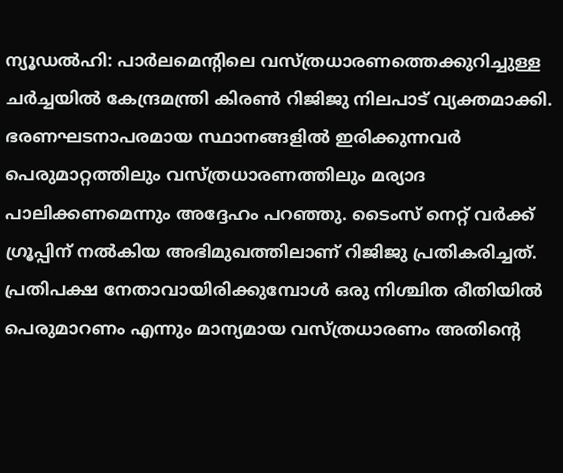ന്യൂഡൽഹി: പാർലമെന്റിലെ വസ്ത്രധാരണത്തെക്കുറിച്ചുള്ള ചർച്ചയിൽ കേന്ദ്രമന്ത്രി കിരൺ റിജിജു നിലപാട് വ്യക്തമാക്കി. ഭരണഘടനാപരമായ സ്ഥാനങ്ങളിൽ ഇരിക്കുന്നവർ പെരുമാറ്റത്തിലും വസ്ത്രധാരണത്തിലും മര്യാദ പാലിക്കണമെന്നും അദ്ദേഹം പറഞ്ഞു. ടൈംസ് നെറ്റ് വർക്ക് ഗ്രൂപ്പിന് നൽകിയ അഭിമുഖത്തിലാണ് റിജിജു പ്രതികരിച്ചത്. പ്രതിപക്ഷ നേതാവായിരിക്കുമ്പോൾ ഒരു നിശ്ചിത രീതിയിൽ പെരുമാറണം എന്നും മാന്യമായ വസ്ത്രധാരണം അതിന്റെ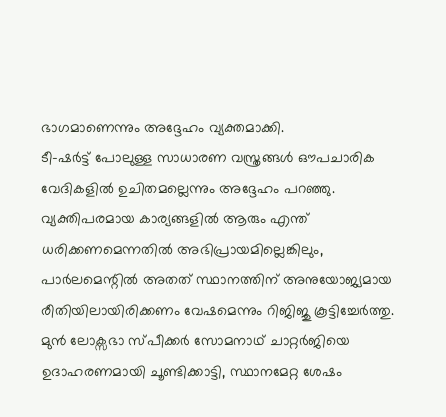ഭാഗമാണെന്നും അദ്ദേഹം വ്യക്തമാക്കി.
ടീ-ഷർട്ട് പോലുള്ള സാധാരണ വസ്ത്രങ്ങൾ ഔപചാരിക വേദികളിൽ ഉചിതമല്ലെന്നും അദ്ദേഹം പറഞ്ഞു. വ്യക്തിപരമായ കാര്യങ്ങളിൽ ആരും എന്ത് ധരിക്കണമെന്നതിൽ അഭിപ്രായമില്ലെങ്കിലും, പാർലമെന്റിൽ അതത് സ്ഥാനത്തിന് അനുയോജ്യമായ രീതിയിലായിരിക്കണം വേഷമെന്നും റിജിജു കൂട്ടിച്ചേർത്തു.
മുൻ ലോക്സഭാ സ്പീക്കർ സോമനാഥ് ചാറ്റർജിയെ ഉദാഹരണമായി ചൂണ്ടിക്കാട്ടി, സ്ഥാനമേറ്റ ശേഷം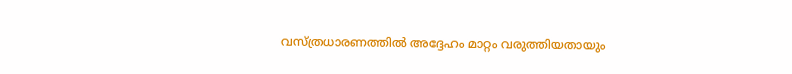വസ്ത്രധാരണത്തിൽ അദ്ദേഹം മാറ്റം വരുത്തിയതായും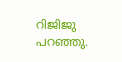റിജിജു പറഞ്ഞു.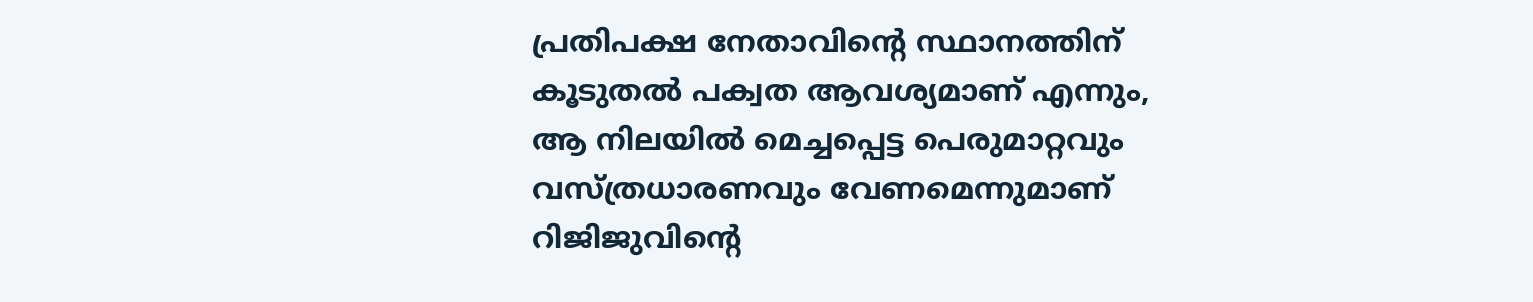പ്രതിപക്ഷ നേതാവിന്റെ സ്ഥാനത്തിന് കൂടുതൽ പക്വത ആവശ്യമാണ് എന്നും, ആ നിലയിൽ മെച്ചപ്പെട്ട പെരുമാറ്റവും വസ്ത്രധാരണവും വേണമെന്നുമാണ് റിജിജുവിന്റെ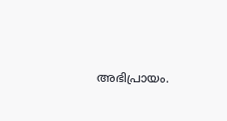അഭിപ്രായം.